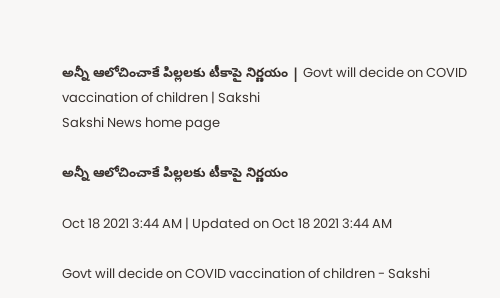అన్నీ ఆలోచించాకే పిల్లలకు టీకాపై నిర్ణయం | Govt will decide on COVID vaccination of children | Sakshi
Sakshi News home page

అన్నీ ఆలోచించాకే పిల్లలకు టీకాపై నిర్ణయం

Oct 18 2021 3:44 AM | Updated on Oct 18 2021 3:44 AM

Govt will decide on COVID vaccination of children - Sakshi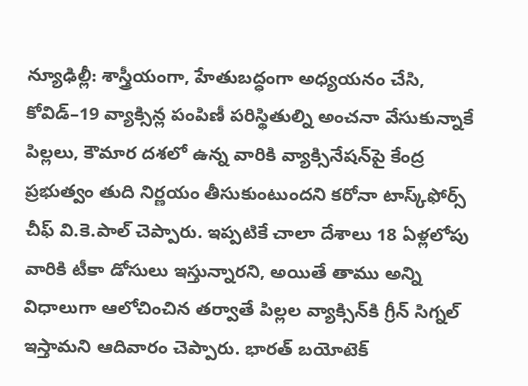న్యూఢిల్లీ: శాస్త్రీయంగా, హేతుబద్ధంగా అధ్యయనం చేసి, కోవిడ్‌–19 వ్యాక్సిన్ల పంపిణీ పరిస్థితుల్ని అంచనా వేసుకున్నాకే పిల్లలు, కౌమార దశలో ఉన్న వారికి వ్యాక్సినేషన్‌పై కేంద్ర ప్రభుత్వం తుది నిర్ణయం తీసుకుంటుందని కరోనా టాస్క్‌ఫోర్స్‌ చీఫ్‌ వి.కె.పాల్‌ చెప్పారు. ఇప్పటికే చాలా దేశాలు 18 ఏళ్లలోపు వారికి టీకా డోసులు ఇస్తున్నారని, అయితే తాము అన్ని విధాలుగా ఆలోచించిన తర్వాతే పిల్లల వ్యాక్సిన్‌కి గ్రీన్‌ సిగ్నల్‌ ఇస్తామని ఆదివారం చెప్పారు. భారత్‌ బయోటెక్‌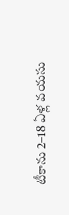టీకాను 2–18 ఏళ్ల వయసు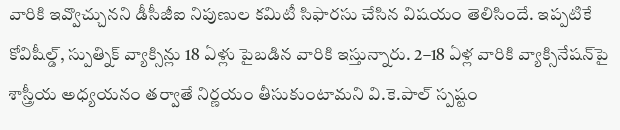వారికి ఇవ్వొచ్చునని డీసీజీఐ నిపుణుల కమిటీ సిఫారసు చేసిన విషయం తెలిసిందే. ఇప్పటికే కోవిషీల్డ్, స్పుత్నిక్‌ వ్యాక్సిన్లు 18 ఏళ్లు పైబడిన వారికి ఇస్తున్నారు. 2–18 ఏళ్ల వారికి వ్యాక్సినేషన్‌పై శాస్త్రీయ అధ్యయనం తర్వాతే నిర్ణయం తీసుకుంటామని వి.కె.పాల్‌ స్పష్టం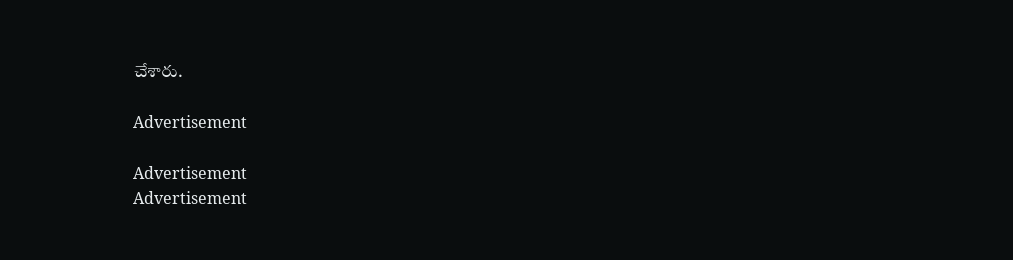చేశారు.

Advertisement

Advertisement
Advertisement